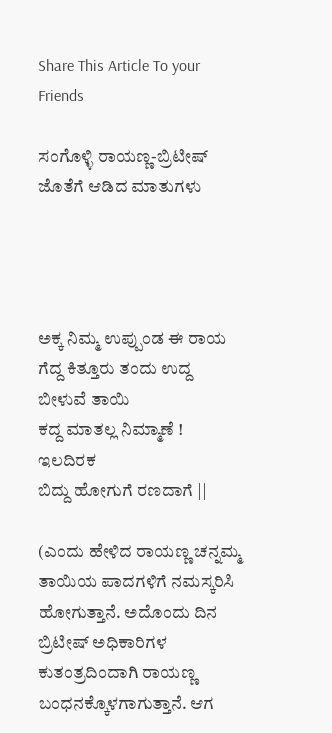Share This Article To your Friends

ಸಂಗೊಳ್ಳಿ ರಾಯಣ್ಣ-ಬ್ರಿಟೀಷ್ ಜೊತೆಗೆ ಆಡಿದ ಮಾತುಗಳು




ಅಕ್ಕ ನಿಮ್ಮ ಉಪ್ಪುಂಡ ಈ ರಾಯ
ಗೆದ್ದ ಕಿತ್ತೂರು ತಂದು ಉದ್ದ ಬೀಳುವೆ ತಾಯಿ
ಕದ್ದ ಮಾತಲ್ಲ ನಿಮ್ಮಾಣೆ ! ಇಲದಿರಕ
ಬಿದ್ದು ಹೋಗುಗೆ ರಣದಾಗೆ ||

(ಎಂದು ಹೇಳಿದ ರಾಯಣ್ಣ ಚನ್ನಮ್ಮ ತಾಯಿಯ ಪಾದಗಳಿಗೆ ನಮಸ್ಕರಿಸಿ ಹೋಗುತ್ತಾನೆ. ಅದೊಂದು ದಿನ ಬ್ರಿಟೀಷ್ ಅಧಿಕಾರಿಗಳ ಕುತಂತ್ರದಿಂದಾಗಿ ರಾಯಣ್ಣ ಬಂಧನಕ್ಕೊಳಗಾಗುತ್ತಾನೆ. ಆಗ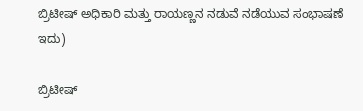ಬ್ರಿಟೀಷ್ ಅಧಿಕಾರಿ ಮತ್ತು ರಾಯಣ್ಣನ ನಡುವೆ ನಡೆಯುವ ಸಂಭಾಷಣೆ ಇದು)

ಬ್ರಿಟೀಷ್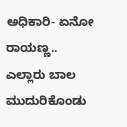ಅಧಿಕಾರಿ- ಏನೋ ರಾಯಣ್ಣ.. ಎಲ್ಲಾರು ಬಾಲ ಮುದುರಿಕೊಂಡು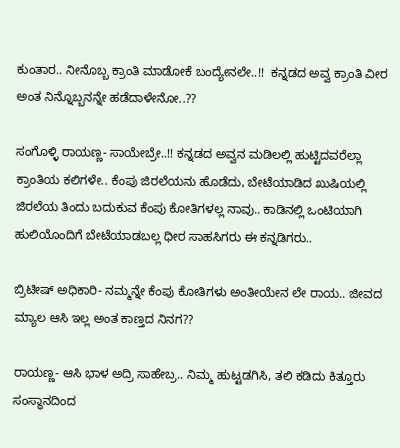ಕುಂತಾರ.. ನೀನೊಬ್ಬ ಕ್ರಾಂತಿ ಮಾಡೋಕೆ ಬಂದ್ಯೇನಲೇ..!!  ಕನ್ನಡದ ಅವ್ವ ಕ್ರಾಂತಿ ವೀರ ಅಂತ ನಿನ್ನೊಬ್ಬನನ್ನೇ ಹಡೆದಾಳೇನೋ..??

ಸಂಗೊಳ್ಳಿ ರಾಯಣ್ಣ- ಸಾಯೇಬ್ರೇ..!! ಕನ್ನಡದ ಅವ್ವನ ಮಡಿಲಲ್ಲಿ ಹುಟ್ಟಿದವರೆಲ್ಲಾ ಕ್ರಾಂತಿಯ ಕಲಿಗಳೇ.. ಕೆಂಪು ಜಿರಲೆಯನು ಹೊಡೆದು, ಬೇಟೆಯಾಡಿದ ಖುಷಿಯಲ್ಲಿ ಜಿರಲೆಯ ತಿಂದು ಬದುಕುವ ಕೆಂಪು ಕೋತಿಗಳಲ್ಲ ನಾವು.. ಕಾಡಿನಲ್ಲಿ ಒಂಟಿಯಾಗಿ ಹುಲಿಯೊಂದಿಗೆ ಬೇಟೆಯಾಡಬಲ್ಲ ಧೀರ ಸಾಹಸಿಗರು ಈ ಕನ್ನಡಿಗರು..

ಬ್ರಿಟೀಷ್ ಅಧಿಕಾರಿ- ನಮ್ಮನ್ನೇ ಕೆಂಪು ಕೋತಿಗಳು ಅಂತೀಯೇನ ಲೇ ರಾಯ.. ಜೀವದ ಮ್ಯಾಲ ಆಸಿ ಇಲ್ಲ ಅಂತ ಕಾಣ್ತದ ನಿನಗ??

ರಾಯಣ್ಣ- ಆಸಿ ಭಾಳ ಅದ್ರಿ ಸಾಹೇಬ್ರ.. ನಿಮ್ಮ ಹುಟ್ಟಡಗಿಸಿ, ತಲಿ ಕಡಿದು ಕಿತ್ತೂರು ಸಂಸ್ಥಾನದಿಂದ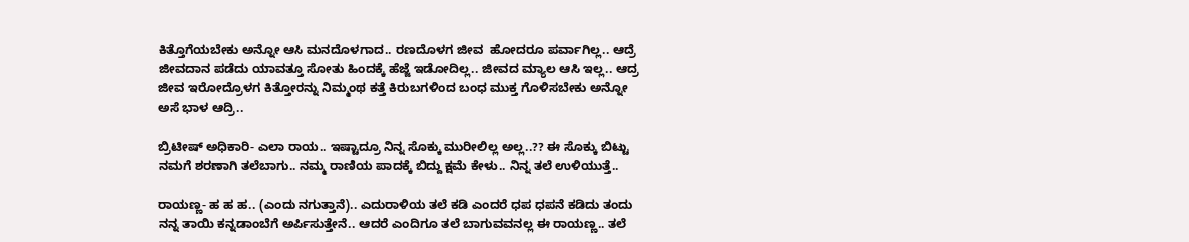ಕಿತ್ತೊಗೆಯಬೇಕು ಅನ್ನೋ ಆಸಿ ಮನದೊಳಗಾದ.. ರಣದೊಳಗ ಜೀವ  ಹೋದರೂ ಪರ್ವಾಗಿಲ್ಲ.. ಆದ್ರೆ ಜೀವದಾನ ಪಡೆದು ಯಾವತ್ತೂ ಸೋತು ಹಿಂದಕ್ಕೆ ಹೆಜ್ಜೆ ಇಡೋದಿಲ್ಲ.. ಜೀವದ ಮ್ಯಾಲ ಆಸಿ ಇಲ್ಲ.. ಆದ್ರ ಜೀವ ಇರೋದ್ರೊಳಗ ಕಿತ್ತೋರನ್ನು ನಿಮ್ಮಂಥ ಕತ್ತೆ ಕಿರುಬಗಳಿಂದ ಬಂಧ ಮುಕ್ತ ಗೊಳಿಸಬೇಕು ಅನ್ನೋ ಅಸೆ ಭಾಳ ಆದ್ರಿ..

ಬ್ರಿಟೀಷ್ ಅಧಿಕಾರಿ- ಎಲಾ ರಾಯ.. ಇಷ್ಟಾದ್ರೂ ನಿನ್ನ ಸೊಕ್ಕು ಮುರೀಲಿಲ್ಲ ಅಲ್ಲ..?? ಈ ಸೊಕ್ಕು ಬಿಟ್ಟು ನಮಗೆ ಶರಣಾಗಿ ತಲೆಬಾಗು.. ನಮ್ಮ ರಾಣಿಯ ಪಾದಕ್ಕೆ ಬಿದ್ದು ಕ್ಷಮೆ ಕೇಳು.. ನಿನ್ನ ತಲೆ ಉಳಿಯುತ್ತೆ..

ರಾಯಣ್ಣ- ಹ ಹ ಹ.. (ಎಂದು ನಗುತ್ತಾನೆ).. ಎದುರಾಳಿಯ ತಲೆ ಕಡಿ ಎಂದರೆ ಧಪ ಧಪನೆ ಕಡಿದು ತಂದು ನನ್ನ ತಾಯಿ ಕನ್ನಡಾಂಬೆಗೆ ಅರ್ಪಿಸುತ್ತೇನೆ.. ಆದರೆ ಎಂದಿಗೂ ತಲೆ ಬಾಗುವವನಲ್ಲ ಈ ರಾಯಣ್ಣ.. ತಲೆ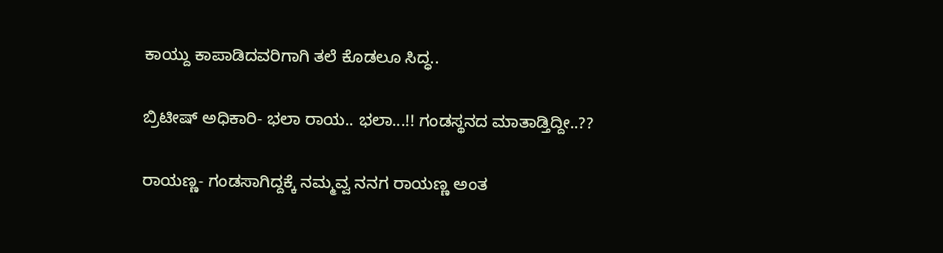ಕಾಯ್ದು ಕಾಪಾಡಿದವರಿಗಾಗಿ ತಲೆ ಕೊಡಲೂ ಸಿದ್ಧ..

ಬ್ರಿಟೀಷ್ ಅಧಿಕಾರಿ- ಭಲಾ ರಾಯ.. ಭಲಾ...!! ಗಂಡಸ್ಥನದ ಮಾತಾಡ್ತಿದ್ದೀ..??

ರಾಯಣ್ಣ- ಗಂಡಸಾಗಿದ್ದಕ್ಕೆ ನಮ್ಮವ್ವ ನನಗ ರಾಯಣ್ಣ ಅಂತ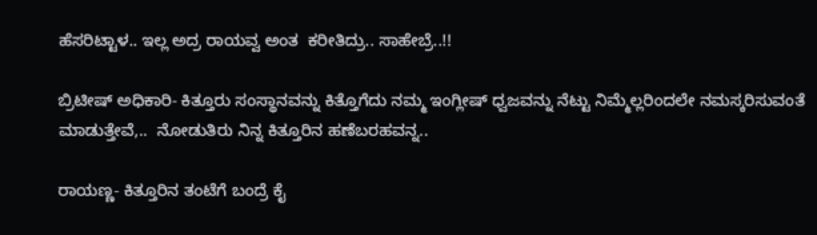ಹೆಸರಿಟ್ಟಾಳ.. ಇಲ್ಲ ಅದ್ರ ರಾಯವ್ವ ಅಂತ  ಕರೀತಿದ್ರು.. ಸಾಹೇಬ್ರೆ..!!

ಬ್ರಿಟೀಷ್ ಅಧಿಕಾರಿ- ಕಿತ್ತೂರು ಸಂಸ್ಥಾನವನ್ನು ಕಿತ್ತೊಗೆದು ನಮ್ಮ ಇಂಗ್ಲೀಷ್ ಧ್ವಜವನ್ನು ನೆಟ್ಟು ನಿಮ್ಮೆಲ್ಲರಿಂದಲೇ ನಮಸ್ಕರಿಸುವಂತೆ ಮಾಡುತ್ತೇವೆ,..  ನೋಡುತಿರು ನಿನ್ನ ಕಿತ್ತೂರಿನ ಹಣೆಬರಹವನ್ನ..

ರಾಯಣ್ಣ- ಕಿತ್ತೂರಿನ ತಂಟೆಗೆ ಬಂದ್ರೆ ಕೈ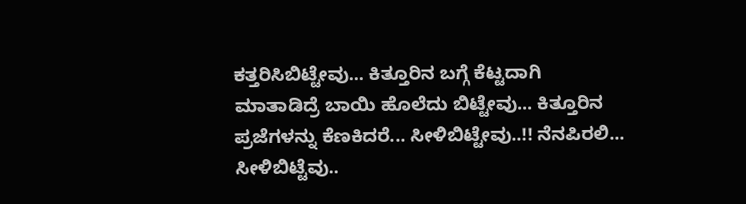ಕತ್ತರಿಸಿಬಿಟ್ಟೇವು... ಕಿತ್ತೂರಿನ ಬಗ್ಗೆ ಕೆಟ್ಟದಾಗಿ ಮಾತಾಡಿದ್ರೆ ಬಾಯಿ ಹೊಲೆದು ಬಿಟ್ಟೇವು... ಕಿತ್ತೂರಿನ ಪ್ರಜೆಗಳನ್ನು ಕೆಣಕಿದರೆ... ಸೀಳಿಬಿಟ್ಟೇವು..!! ನೆನಪಿರಲಿ... ಸೀಳಿಬಿಟ್ಟೆವು..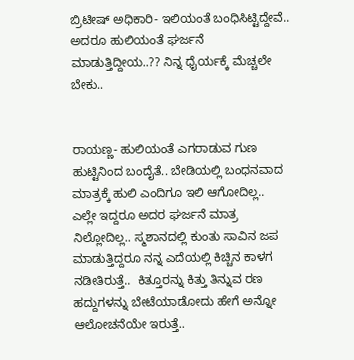ಬ್ರಿಟೀಷ್ ಅಧಿಕಾರಿ- ಇಲಿಯಂತೆ ಬಂಧಿಸಿಟ್ಟಿದ್ದೇವೆ.. ಅದರೂ ಹುಲಿಯಂತೆ ಘರ್ಜನೆ ಮಾಡುತ್ತಿದ್ದೀಯ..?? ನಿನ್ನ ಧೈರ್ಯಕ್ಕೆ ಮೆಚ್ಚಲೇ ಬೇಕು..


ರಾಯಣ್ಣ- ಹುಲಿಯಂತೆ ಎಗರಾಡುವ ಗುಣ ಹುಟ್ಟಿನಿಂದ ಬಂದೈತೆ.. ಬೇಡಿಯಲ್ಲಿ ಬಂಧನವಾದ ಮಾತ್ರಕ್ಕೆ ಹುಲಿ ಎಂದಿಗೂ ಇಲಿ ಆಗೋದಿಲ್ಲ.. ಎಲ್ಲೇ ಇದ್ದರೂ ಅದರ ಘರ್ಜನೆ ಮಾತ್ರ ನಿಲ್ಲೋದಿಲ್ಲ.. ಸ್ಮಶಾನದಲ್ಲಿ ಕುಂತು ಸಾವಿನ ಜಪ ಮಾಡುತ್ತಿದ್ದರೂ ನನ್ನ ಎದೆಯಲ್ಲಿ ಕಿಚ್ಚಿನ ಕಾಳಗ ನಡೀತಿರುತ್ತೆ..  ಕಿತ್ತೂರನ್ನು ಕಿತ್ತು ತಿನ್ನುವ ರಣ ಹದ್ದುಗಳನ್ನು ಬೇಟೆಯಾಡೋದು ಹೇಗೆ ಅನ್ನೋ ಆಲೋಚನೆಯೇ ಇರುತ್ತೆ..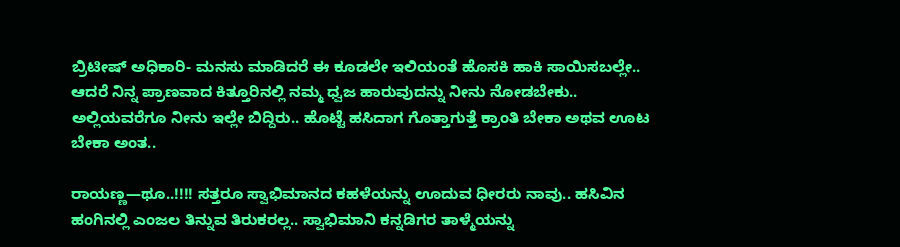ಬ್ರಿಟೀಷ್ ಅಧಿಕಾರಿ- ಮನಸು ಮಾಡಿದರೆ ಈ ಕೂಡಲೇ ಇಲಿಯಂತೆ ಹೊಸಕಿ ಹಾಕಿ ಸಾಯಿಸಬಲ್ಲೇ.. ಆದರೆ ನಿನ್ನ ಪ್ರಾಣವಾದ ಕಿತ್ತೂರಿನಲ್ಲಿ ನಮ್ಮ ಧ್ವಜ ಹಾರುವುದನ್ನು ನೀನು ನೋಡಬೇಕು.. ಅಲ್ಲಿಯವರೆಗೂ ನೀನು ಇಲ್ಲೇ ಬಿದ್ದಿರು.. ಹೊಟ್ಟೆ ಹಸಿದಾಗ ಗೊತ್ತಾಗುತ್ತೆ ಕ್ರಾಂತಿ ಬೇಕಾ ಅಥವ ಊಟ ಬೇಕಾ ಅಂತ..

ರಾಯಣ್ಣ—ಥೂ..!!!! ಸತ್ತರೂ ಸ್ವಾಭಿಮಾನದ ಕಹಳೆಯನ್ನು ಊದುವ ಧೀರರು ನಾವು.. ಹಸಿವಿನ ಹಂಗಿನಲ್ಲಿ ಎಂಜಲ ತಿನ್ನುವ ತಿರುಕರಲ್ಲ.. ಸ್ವಾಭಿಮಾನಿ ಕನ್ನಡಿಗರ ತಾಳ್ಮೆಯನ್ನು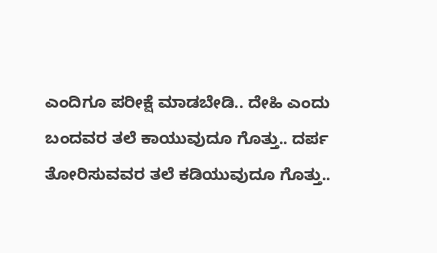ಎಂದಿಗೂ ಪರೀಕ್ಷೆ ಮಾಡಬೇಡಿ.. ದೇಹಿ ಎಂದು ಬಂದವರ ತಲೆ ಕಾಯುವುದೂ ಗೊತ್ತು.. ದರ್ಪ ತೋರಿಸುವವರ ತಲೆ ಕಡಿಯುವುದೂ ಗೊತ್ತು..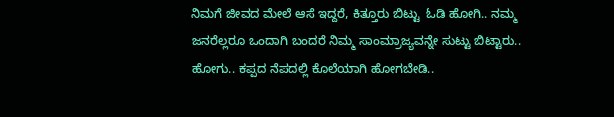ನಿಮಗೆ ಜೀವದ ಮೇಲೆ ಆಸೆ ಇದ್ದರೆ, ಕಿತ್ತೂರು ಬಿಟ್ಟು  ಓಡಿ ಹೋಗಿ.. ನಮ್ಮ ಜನರೆಲ್ಲರೂ ಒಂದಾಗಿ ಬಂದರೆ ನಿಮ್ಮ ಸಾಂಮ್ರಾಜ್ಯವನ್ನೇ ಸುಟ್ಟು ಬಿಟ್ಟಾರು.. ಹೋಗು.. ಕಪ್ಪದ ನೆಪದಲ್ಲಿ ಕೊಲೆಯಾಗಿ ಹೋಗಬೇಡಿ..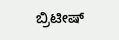ಬ್ರಿಟೀಷ್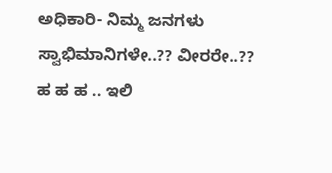ಅಧಿಕಾರಿ- ನಿಮ್ಮ ಜನಗಳು ಸ್ವಾಭಿಮಾನಿಗಳೇ..?? ವೀರರೇ..?? ಹ ಹ ಹ .. ಇಲಿ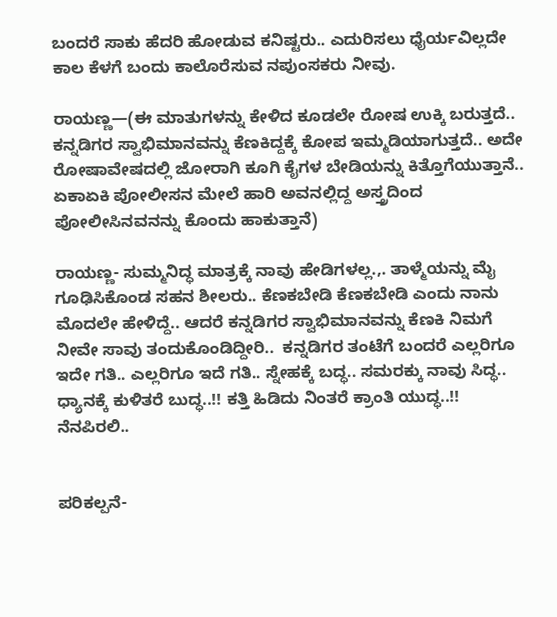ಬಂದರೆ ಸಾಕು ಹೆದರಿ ಹೋಡುವ ಕನಿಷ್ಟರು.. ಎದುರಿಸಲು ಧೈರ್ಯವಿಲ್ಲದೇ ಕಾಲ ಕೆಳಗೆ ಬಂದು ಕಾಲೊರೆಸುವ ನಪುಂಸಕರು ನೀವು.

ರಾಯಣ್ಣ—(ಈ ಮಾತುಗಳನ್ನು ಕೇಳಿದ ಕೂಡಲೇ ರೋಷ ಉಕ್ಕಿ ಬರುತ್ತದೆ.. ಕನ್ನಡಿಗರ ಸ್ವಾಭಿಮಾನವನ್ನು ಕೆಣಕಿದ್ದಕ್ಕೆ ಕೋಪ ಇಮ್ಮಡಿಯಾಗುತ್ತದೆ.. ಅದೇ ರೋಷಾವೇಷದಲ್ಲಿ ಜೋರಾಗಿ ಕೂಗಿ ಕೈಗಳ ಬೇಡಿಯನ್ನು ಕಿತ್ತೊಗೆಯುತ್ತಾನೆ.. ಏಕಾಏಕಿ ಪೋಲೀಸನ ಮೇಲೆ ಹಾರಿ ಅವನಲ್ಲಿದ್ದ ಅಸ್ತ್ರದಿಂದ ಪೋಲೀಸಿನವನನ್ನು ಕೊಂದು ಹಾಕುತ್ತಾನೆ)

ರಾಯಣ್ಣ- ಸುಮ್ಮನಿದ್ಧ ಮಾತ್ರಕ್ಕೆ ನಾವು ಹೇಡಿಗಳಲ್ಲ.,. ತಾಳ್ಮೆಯನ್ನು ಮೈ ಗೂಢಿಸಿಕೊಂಡ ಸಹನ ಶೀಲರು.. ಕೆಣಕಬೇಡಿ ಕೆಣಕಬೇಡಿ ಎಂದು ನಾನು ಮೊದಲೇ ಹೇಳಿದ್ದೆ.. ಆದರೆ ಕನ್ನಡಿಗರ ಸ್ವಾಭಿಮಾನವನ್ನು ಕೆಣಕಿ ನಿಮಗೆ ನೀವೇ ಸಾವು ತಂದುಕೊಂಡಿದ್ದೀರಿ..  ಕನ್ನಡಿಗರ ತಂಟೆಗೆ ಬಂದರೆ ಎಲ್ಲರಿಗೂ ಇದೇ ಗತಿ.. ಎಲ್ಲರಿಗೂ ಇದೆ ಗತಿ.. ಸ್ನೇಹಕ್ಕೆ ಬದ್ಧ.. ಸಮರಕ್ಕು ನಾವು ಸಿದ್ಧ.. ಧ್ಯಾನಕ್ಕೆ ಕುಳಿತರೆ ಬುದ್ಧ..!! ಕತ್ತಿ ಹಿಡಿದು ನಿಂತರೆ ಕ್ರಾಂತಿ ಯುದ್ಧ..!! ನೆನಪಿರಲಿ..


ಪರಿಕಲ್ಪನೆ-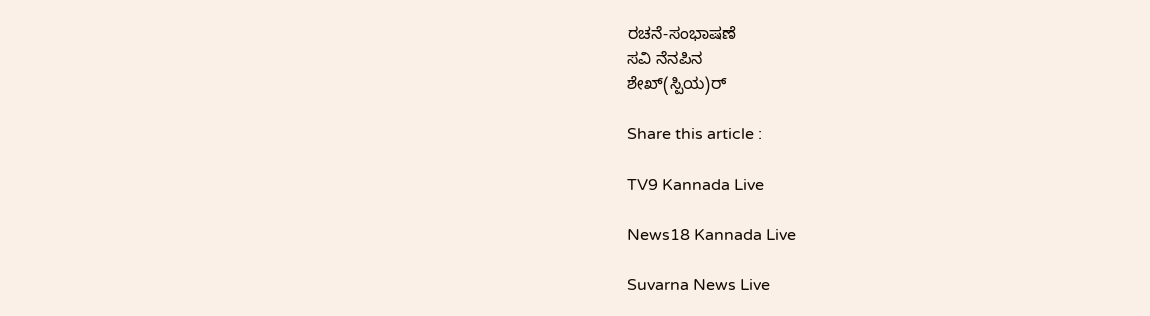ರಚನೆ-ಸಂಭಾಷಣೆ
ಸವಿ ನೆನಪಿನ
ಶೇಖ್(ಸ್ಪಿಯ)ರ‍್

Share this article :

TV9 Kannada Live

News18 Kannada Live

Suvarna News Live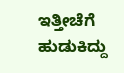ಇತ್ತೀಚೆಗೆ ಹುಡುಕಿದ್ದು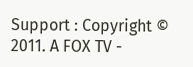Support : Copyright © 2011. A FOX TV -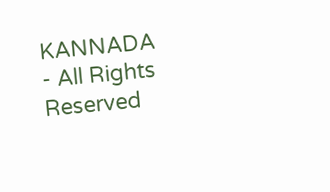KANNADA - All Rights Reserved